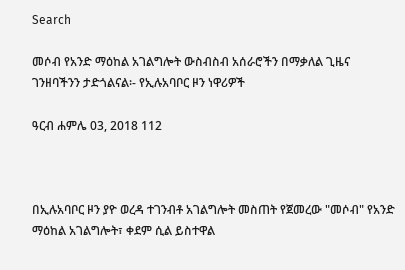Search

መሶብ የአንድ ማዕከል አገልግሎት ውስብስብ አሰራሮችን በማቃለል ጊዜና ገንዘባችንን ታድጎልናል፡- የኢሉአባቦር ዞን ነዋሪዎች

ዓርብ ሐምሌ 03, 2018 112



በኢሉአባቦር ዞን ያዮ ወረዳ ተገንብቶ አገልግሎት መስጠት የጀመረው "መሶብ" የአንድ ማዕከል አገልግሎት፣ ቀደም ሲል ይስተዋል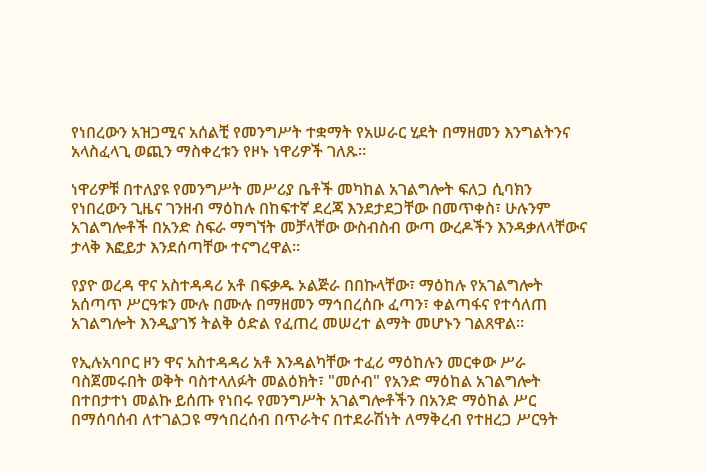የነበረውን አዝጋሚና አሰልቺ የመንግሥት ተቋማት የአሠራር ሂደት በማዘመን እንግልትንና አላስፈላጊ ወጪን ማስቀረቱን የዞኑ ነዋሪዎች ገለጹ።

ነዋሪዎቹ በተለያዩ የመንግሥት መሥሪያ ቤቶች መካከል አገልግሎት ፍለጋ ሲባክን የነበረውን ጊዜና ገንዘብ ማዕከሉ በከፍተኛ ደረጃ እንደታደጋቸው በመጥቀስ፣ ሁሉንም አገልግሎቶች በአንድ ስፍራ ማግኘት መቻላቸው ውስብስብ ውጣ ውረዶችን እንዳቃለላቸውና ታላቅ እፎይታ እንደሰጣቸው ተናግረዋል።

የያዮ ወረዳ ዋና አስተዳዳሪ አቶ በፍቃዱ ኦልጅራ በበኩላቸው፣ ማዕከሉ የአገልግሎት አሰጣጥ ሥርዓቱን ሙሉ በሙሉ በማዘመን ማኅበረሰቡ ፈጣን፣ ቀልጣፋና የተሳለጠ አገልግሎት እንዲያገኝ ትልቅ ዕድል የፈጠረ መሠረተ ልማት መሆኑን ገልጸዋል።

የኢሉአባቦር ዞን ዋና አስተዳዳሪ አቶ እንዳልካቸው ተፈሪ ማዕከሉን መርቀው ሥራ ባስጀመሩበት ወቅት ባስተላለፉት መልዕክት፣ "መሶብ" የአንድ ማዕከል አገልግሎት በተበታተነ መልኩ ይሰጡ የነበሩ የመንግሥት አገልግሎቶችን በአንድ ማዕከል ሥር በማሰባሰብ ለተገልጋዩ ማኅበረሰብ በጥራትና በተደራሽነት ለማቅረብ የተዘረጋ ሥርዓት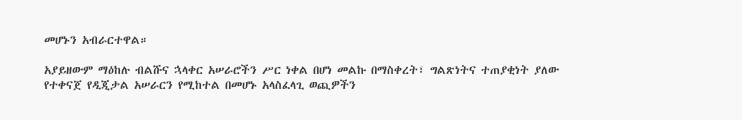መሆኑን አብራርተዋል።

አያይዘውም ማዕከሉ ብልሹና ኋላቀር አሠራሮችን ሥር ነቀል በሆነ መልኩ በማስቀረት፣ ግልጽነትና ተጠያቂነት ያለው የተቀናጀ የዲጂታል አሠራርን የሚከተል በመሆኑ አላስፈላጊ ወጪዎችን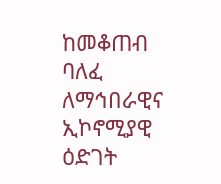ከመቆጠብ ባለፈ ለማኅበራዊና ኢኮኖሚያዊ ዕድገት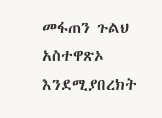መፋጠን ጉልህ አስተዋጽኦ እንደሚያበረክት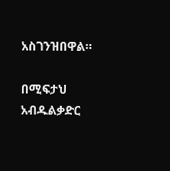አስገንዝበዋል።

በሚፍታህ አብዱልቃድር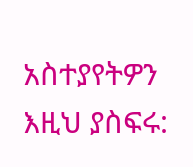አስተያየትዎን እዚህ ያስፍሩ: